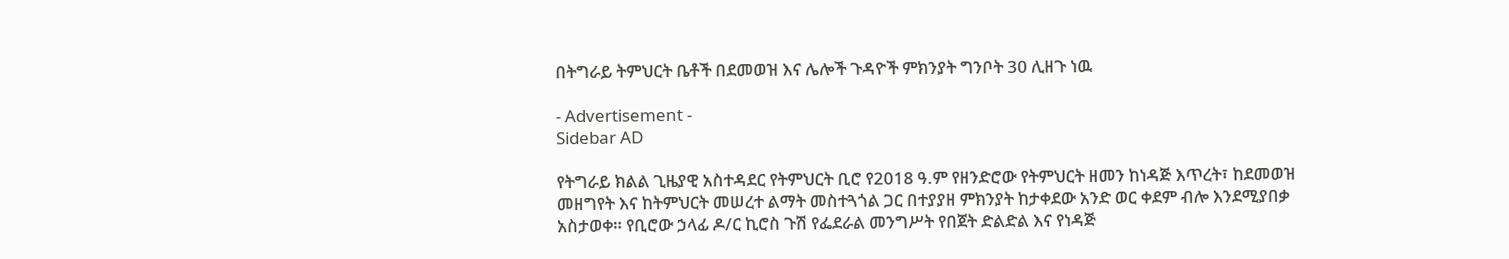በትግራይ ትምህርት ቤቶች በደመወዝ እና ሌሎች ጉዳዮች ምክንያት ግንቦት 30 ሊዘጉ ነዉ

- Advertisement -
Sidebar AD

የትግራይ ክልል ጊዜያዊ አስተዳደር የትምህርት ቢሮ የ2018 ዓ.ም የዘንድሮው የትምህርት ዘመን ከነዳጅ እጥረት፣ ከደመወዝ መዘግየት እና ከትምህርት መሠረተ ልማት መስተጓጎል ጋር በተያያዘ ምክንያት ከታቀደው አንድ ወር ቀደም ብሎ እንደሚያበቃ አስታወቀ። የቢሮው ኃላፊ ዶ/ር ኪሮስ ጉሽ የፌደራል መንግሥት የበጀት ድልድል እና የነዳጅ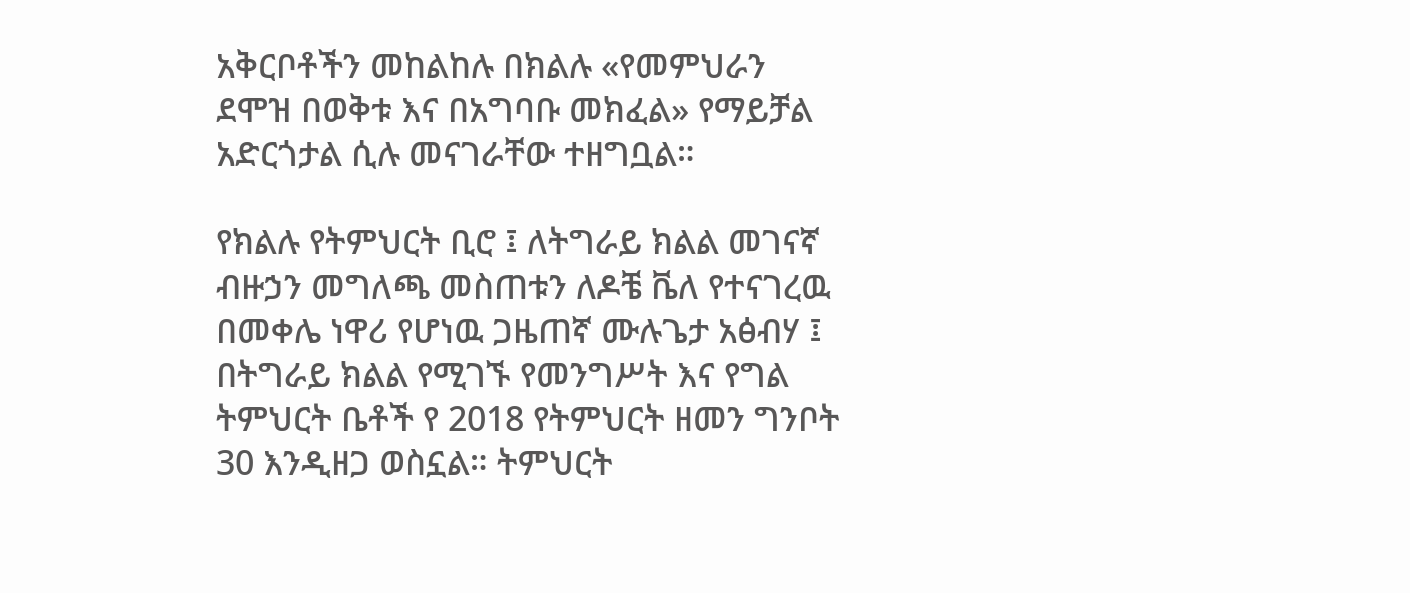አቅርቦቶችን መከልከሉ በክልሉ «የመምህራን ደሞዝ በወቅቱ እና በአግባቡ መክፈል» የማይቻል አድርጎታል ሲሉ መናገራቸው ተዘግቧል።

የክልሉ የትምህርት ቢሮ ፤ ለትግራይ ክልል መገናኛ ብዙኃን መግለጫ መስጠቱን ለዶቼ ቬለ የተናገረዉ በመቀሌ ነዋሪ የሆነዉ ጋዜጠኛ ሙሉጌታ አፅብሃ ፤ በትግራይ ክልል የሚገኙ የመንግሥት እና የግል ትምህርት ቤቶች የ 2018 የትምህርት ዘመን ግንቦት 30 እንዲዘጋ ወስኗል። ትምህርት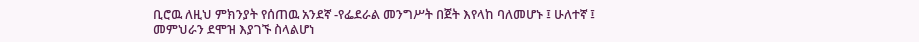ቢሮዉ ለዚህ ምክንያት የሰጠዉ አንደኛ -የፌደራል መንግሥት በጀት እየላከ ባለመሆኑ ፤ ሁለተኛ ፤ መምህራን ደሞዝ እያገኙ ስላልሆነ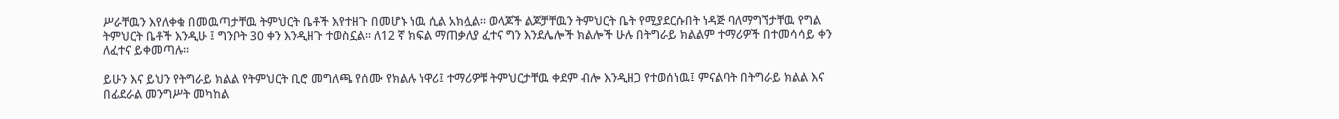ሥራቸዉን እየለቀቁ በመዉጣታቸዉ ትምህርት ቤቶች እየተዘጉ በመሆኑ ነዉ ሲል አክሏል። ወላጆች ልጆቻቸዉን ትምህርት ቤት የሚያደርሱበት ነዳጅ ባለማግኘታቸዉ የግል ትምህርት ቤቶች እንዲሁ ፤ ግንቦት 30 ቀን እንዲዘጉ ተወስኗል። ለ12 ኛ ክፍል ማጠቃለያ ፈተና ግን እንደሌሎች ክልሎች ሁሉ በትግራይ ክልልም ተማሪዎች በተመሳሳይ ቀን ለፈተና ይቀመጣሉ።

ይሁን እና ይህን የትግራይ ክልል የትምህርት ቢሮ መግለጫ የሰሙ የክልሉ ነዋሪ፤ ተማሪዎቹ ትምህርታቸዉ ቀደም ብሎ እንዲዘጋ የተወሰነዉ፤ ምናልባት በትግራይ ክልል እና በፊደራል መንግሥት መካከል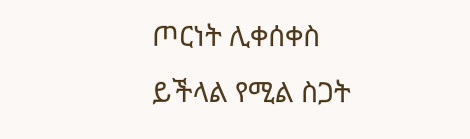ጦርነት ሊቀሰቀስ ይችላል የሚል ስጋት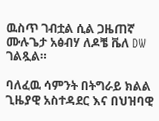ዉስጥ ገብቷል ሲል ጋዜጠኛ ሙሉጌታ አፅብሃ ለዶቼ ቬለ DW ገልጿል።

ባለፈዉ ሳምንት በትግራይ ክልል ጊዜያዊ አስተዳደር እና በህዝባዊ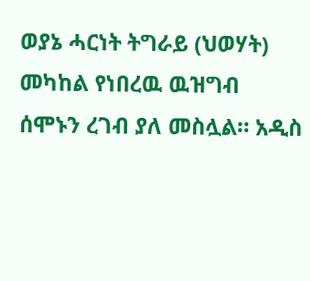ወያኔ ሓርነት ትግራይ (ህወሃት) መካከል የነበረዉ ዉዝግብ ሰሞኑን ረገብ ያለ መስሏል። አዲስ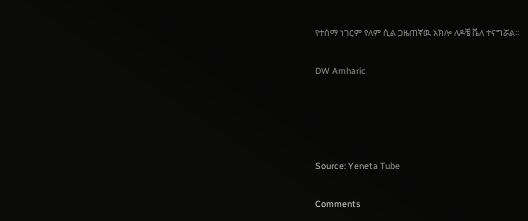የተሰማ ነገርም የለም ሲል ጋዜጠኛዉ አክሎ ለዶቼ ቬለ ተናግሯል።

DW Amharic




Source: Yeneta Tube

Comments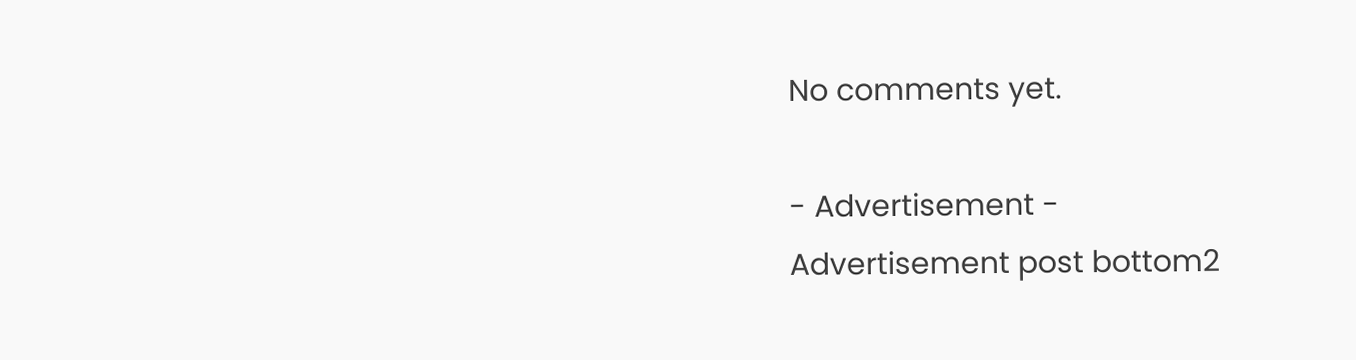No comments yet.

- Advertisement -
Advertisement post bottom2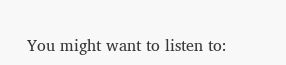You might want to listen to: